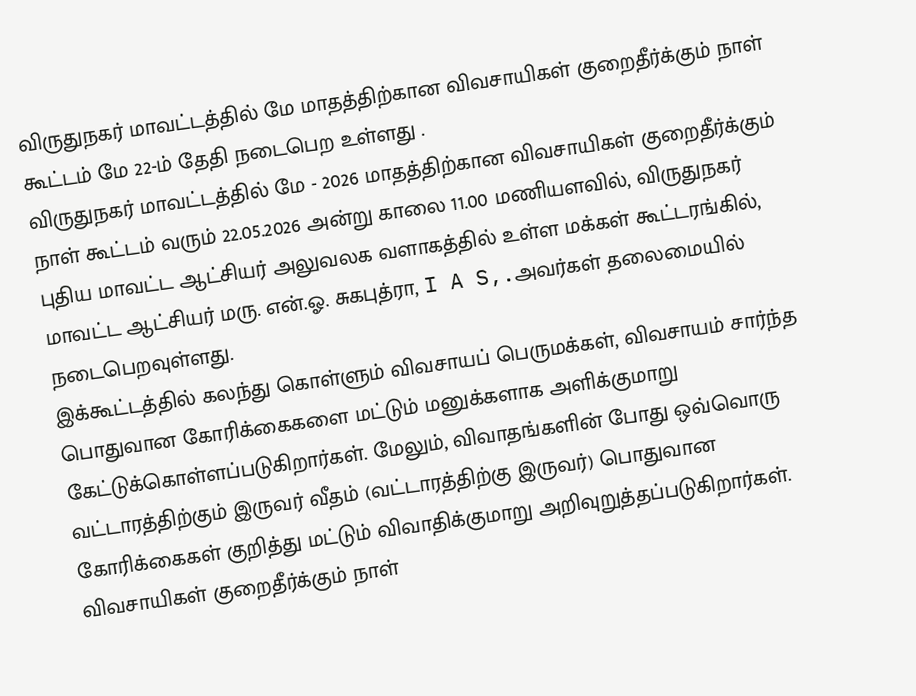விருதுநகர் மாவட்டத்தில் மே மாதத்திற்கான விவசாயிகள் குறைதீர்க்கும் நாள் கூட்டம் மே 22-ம் தேதி நடைபெற உள்ளது .
விருதுநகர் மாவட்டத்தில் மே - 2026 மாதத்திற்கான விவசாயிகள் குறைதீர்க்கும் நாள் கூட்டம் வரும் 22.05.2026 அன்று காலை 11.00 மணியளவில், விருதுநகர் புதிய மாவட்ட ஆட்சியர் அலுவலக வளாகத்தில் உள்ள மக்கள் கூட்டரங்கில், மாவட்ட ஆட்சியர் மரு. என்.ஓ. சுகபுத்ரா, I A S,.அவர்கள் தலைமையில் நடைபெறவுள்ளது.
இக்கூட்டத்தில் கலந்து கொள்ளும் விவசாயப் பெருமக்கள், விவசாயம் சார்ந்த பொதுவான கோரிக்கைகளை மட்டும் மனுக்களாக அளிக்குமாறு கேட்டுக்கொள்ளப்படுகிறார்கள். மேலும், விவாதங்களின் போது ஒவ்வொரு வட்டாரத்திற்கும் இருவர் வீதம் (வட்டாரத்திற்கு இருவர்) பொதுவான கோரிக்கைகள் குறித்து மட்டும் விவாதிக்குமாறு அறிவுறுத்தப்படுகிறார்கள்.
விவசாயிகள் குறைதீர்க்கும் நாள்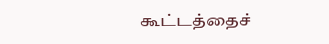கூட்டத்தைச்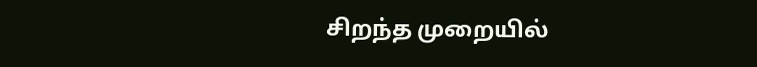சிறந்த முறையில்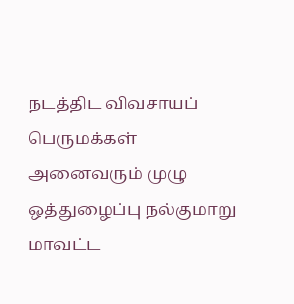நடத்திட விவசாயப் பெருமக்கள் அனைவரும் முழு ஒத்துழைப்பு நல்குமாறு மாவட்ட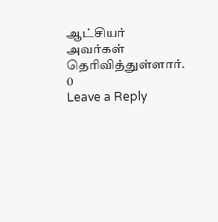ஆட்சியர் அவர்கள் தெரிவித்துள்ளார்.
0
Leave a Reply